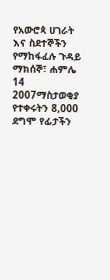የአውሮጳ ሀገራት እና ስደተኞችን የማከፋፈሉ ጉዳይ
ማክሰኞ፣ ሐምሌ 14 2007ማስታወቂያ
የተቀሩትን 8,000 ደግሞ የፊታችን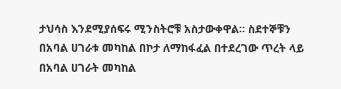ታህሳስ እንደሚያሰፍሩ ሚንስትሮቹ አስታውቀዋል። ስደተኞቹን በአባል ሀገራቱ መካከል በኮታ ለማከፋፈል በተደረገው ጥረት ላይ በአባል ሀገራት መካከል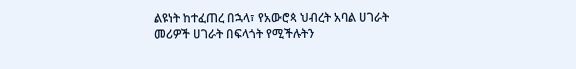ልዩነት ከተፈጠረ በኋላ፣ የአውሮጳ ህብረት አባል ሀገራት መሪዎች ሀገራት በፍላጎት የሚችሉትን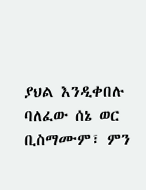ያህል እንዲቀበሉ ባለፈው ሰኔ ወር ቢስማሙም፣ ምን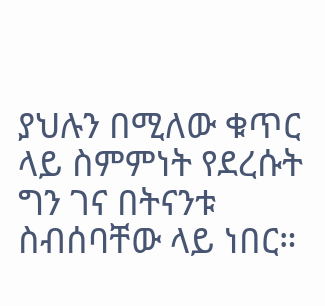ያህሉን በሚለው ቁጥር ላይ ስምምነት የደረሱት ግን ገና በትናንቱ ስብሰባቸው ላይ ነበር።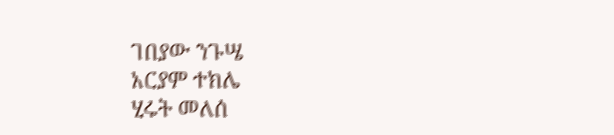ገበያው ንጉሤ
አርያም ተክሌ
ሂሩት መለሰ